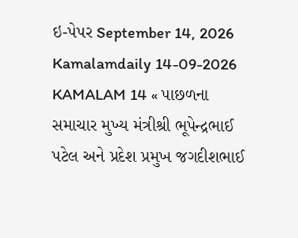ઇ-પેપર September 14, 2026 Kamalamdaily 14-09-2026 KAMALAM 14 « પાછળના સમાચાર મુખ્ય મંત્રીશ્રી ભૂપેન્દ્રભાઈ પટેલ અને પ્રદેશ પ્રમુખ જગદીશભાઈ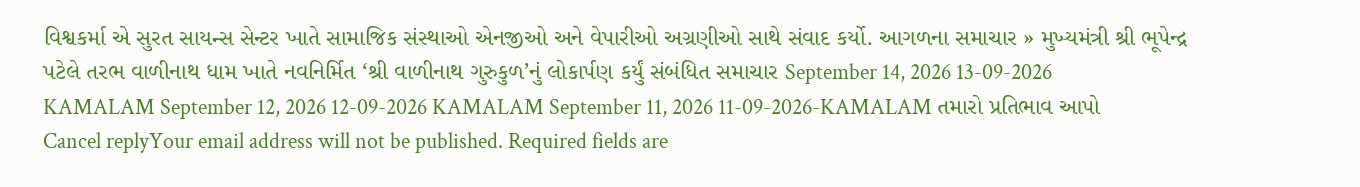વિશ્વકર્મા એ સુરત સાયન્સ સેન્ટર ખાતે સામાજિક સંસ્થાઓ એનજીઓ અને વેપારીઓ અગ્રણીઓ સાથે સંવાદ કર્યો. આગળના સમાચાર » મુખ્યમંત્રી શ્રી ભૂપેન્દ્ર પટેલે તરભ વાળીનાથ ધામ ખાતે નવનિર્મિત ‘શ્રી વાળીનાથ ગુરુકુળ’નું લોકાર્પણ કર્યું સંબંધિત સમાચાર September 14, 2026 13-09-2026 KAMALAM September 12, 2026 12-09-2026 KAMALAM September 11, 2026 11-09-2026-KAMALAM તમારો પ્રતિભાવ આપો Cancel replyYour email address will not be published. Required fields are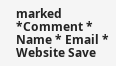marked *Comment * Name * Email * Website Save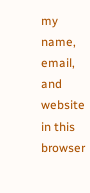my name, email, and website in this browser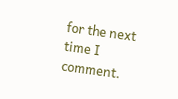for the next time I comment.